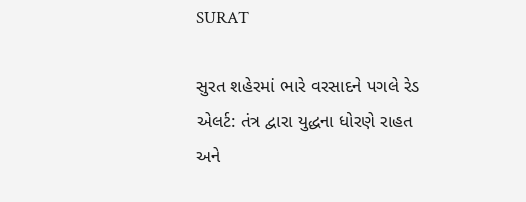SURAT

સુરત શહેરમાં ભારે વરસાદને પગલે રેડ એલર્ટ: તંત્ર દ્વારા યુદ્ધના ધોરણે રાહત અને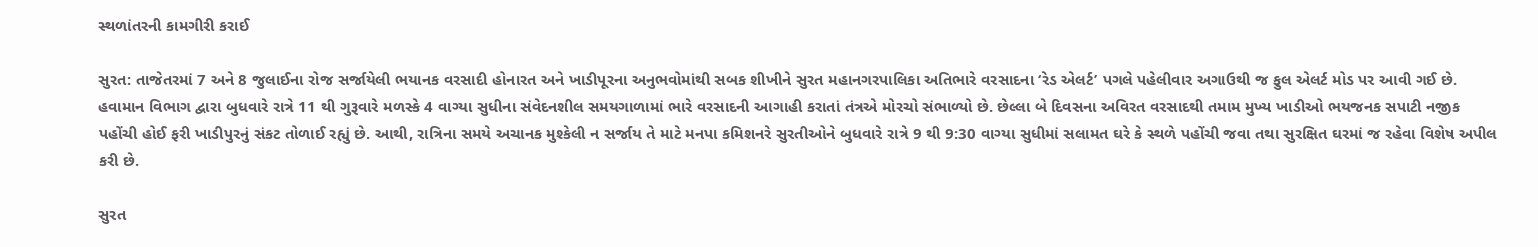સ્થળાંતરની કામગીરી કરાઈ

સુરત: તાજેતરમાં 7 અને 8 જુલાઈના રોજ સર્જાયેલી ભયાનક વરસાદી હોનારત અને ખાડીપૂરના અનુભવોમાંથી સબક શીખીને સુરત મહાનગરપાલિકા અતિભારે વરસાદના ‘રેડ એલર્ટ’ પગલે પહેલીવાર અગાઉથી જ ફુલ એલર્ટ મોડ પર આવી ગઈ છે. હવામાન વિભાગ દ્વારા બુધવારે રાત્રે 11 થી ગુરૂવારે મળસ્કે 4 વાગ્યા સુધીના સંવેદનશીલ સમયગાળામાં ભારે વરસાદની આગાહી કરાતાં તંત્રએ મોરચો સંભાળ્યો છે. છેલ્લા બે દિવસના અવિરત વરસાદથી તમામ મુખ્ય ખાડીઓ ભયજનક સપાટી નજીક પહોંચી હોઈ ફરી ખાડીપુરનું સંકટ તોળાઈ રહ્યું છે. આથી, રાત્રિના સમયે અચાનક મુશ્કેલી ન સર્જાય તે માટે મનપા કમિશનરે સુરતીઓને બુધવારે રાત્રે 9 થી 9:30 વાગ્યા સુધીમાં સલામત ઘરે કે સ્થળે પહોંચી જવા તથા સુરક્ષિત ઘરમાં જ રહેવા વિશેષ અપીલ કરી છે.

સુરત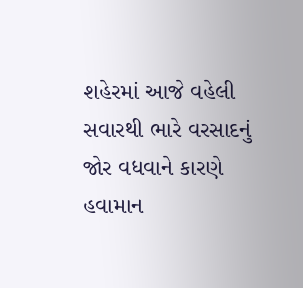શહેરમાં આજે વહેલી સવારથી ભારે વરસાદનું જોર વધવાને કારણે હવામાન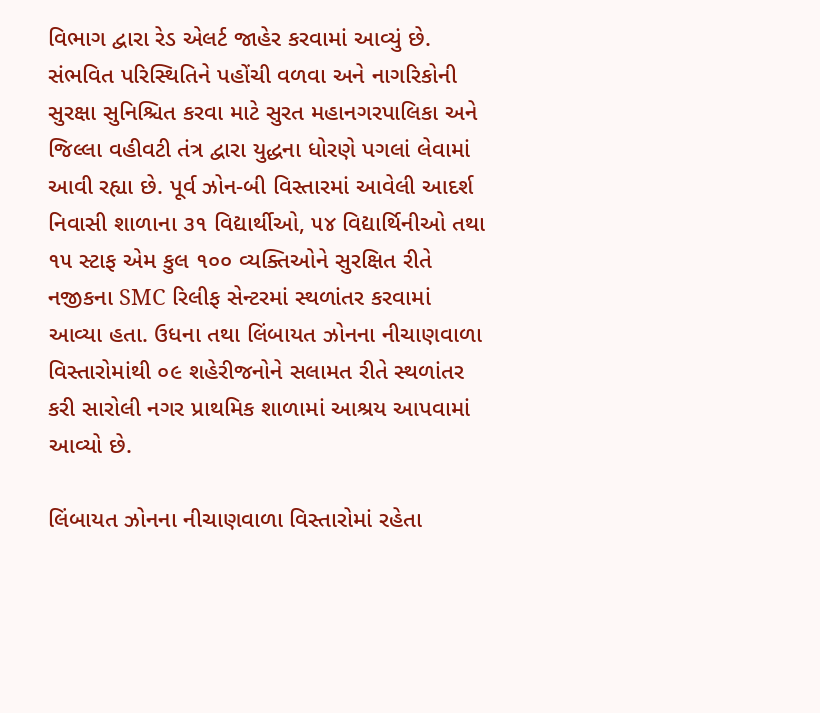વિભાગ દ્વારા રેડ એલર્ટ જાહેર કરવામાં આવ્યું છે. સંભવિત પરિસ્થિતિને પહોંચી વળવા અને નાગરિકોની સુરક્ષા સુનિશ્ચિત કરવા માટે સુરત મહાનગરપાલિકા અને જિલ્લા વહીવટી તંત્ર દ્વારા યુદ્ધના ધોરણે પગલાં લેવામાં આવી રહ્યા છે. પૂર્વ ઝોન-બી વિસ્તારમાં આવેલી આદર્શ નિવાસી શાળાના ૩૧ વિદ્યાર્થીઓ, ૫૪ વિદ્યાર્થિનીઓ તથા ૧૫ સ્ટાફ એમ કુલ ૧૦૦ વ્યક્તિઓને સુરક્ષિત રીતે નજીકના SMC રિલીફ સેન્ટરમાં સ્થળાંતર કરવામાં આવ્યા હતા. ઉધના તથા લિંબાયત ઝોનના નીચાણવાળા વિસ્તારોમાંથી ૦૯ શહેરીજનોને સલામત રીતે સ્થળાંતર કરી સારોલી નગર પ્રાથમિક શાળામાં આશ્રય આપવામાં આવ્યો છે.

લિંબાયત ઝોનના નીચાણવાળા વિસ્તારોમાં રહેતા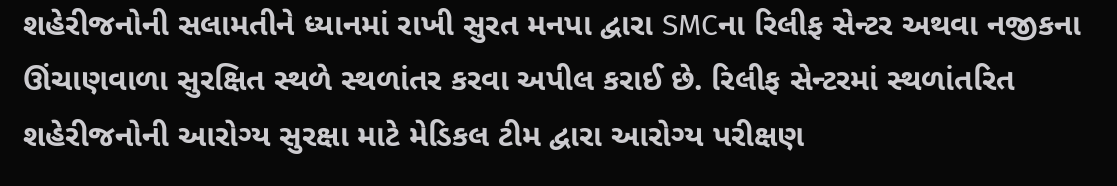શહેરીજનોની સલામતીને ધ્યાનમાં રાખી સુરત મનપા દ્વારા SMCના રિલીફ સેન્ટર અથવા નજીકના ઊંચાણવાળા સુરક્ષિત સ્થળે સ્થળાંતર કરવા અપીલ કરાઈ છે. રિલીફ સેન્ટરમાં સ્થળાંતરિત શહેરીજનોની આરોગ્ય સુરક્ષા માટે મેડિકલ ટીમ દ્વારા આરોગ્ય પરીક્ષણ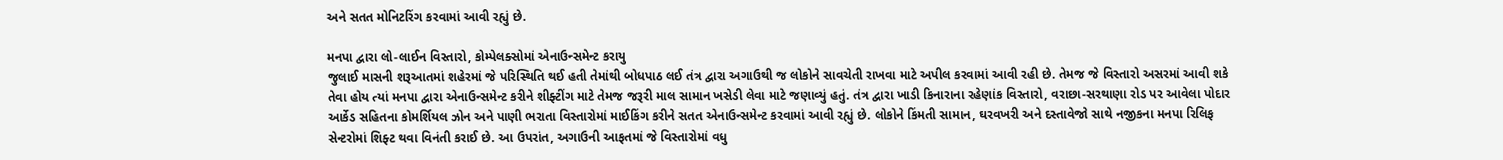અને સતત મોનિટરિંગ કરવામાં આવી રહ્યું છે.

મનપા દ્વારા લો-લાઈન વિસ્તારો, કોમ્પેલક્સોમાં એનાઉન્સમેન્ટ કરાયુ
જુલાઈ માસની શરૂઆતમાં શહેરમાં જે પરિસ્થિતિ થઈ હતી તેમાંથી બોધપાઠ લઈ તંત્ર દ્વારા અગાઉથી જ લોકોને સાવચેતી રાખવા માટે અપીલ કરવામાં આવી રહી છે. તેમજ જે વિસ્તારો અસરમાં આવી શકે તેવા હોય ત્યાં મનપા દ્વારા એનાઉન્સમેન્ટ કરીને શીફ્ટીંગ માટે તેમજ જરૂરી માલ સામાન ખસેડી લેવા માટે જણાવ્યું હતું. તંત્ર દ્વારા ખાડી કિનારાના રહેણાંક વિસ્તારો, વરાછા-સરથાણા રોડ પર આવેલા પોદાર આર્કેડ સહિતના કોમર્શિયલ ઝોન અને પાણી ભરાતા વિસ્તારોમાં માઈકિંગ કરીને સતત એનાઉન્સમેન્ટ કરવામાં આવી રહ્યું છે. લોકોને કિંમતી સામાન, ઘરવખરી અને દસ્તાવેજો સાથે નજીકના મનપા રિલિફ સેન્ટરોમાં શિફ્ટ થવા વિનંતી કરાઈ છે. આ ઉપરાંત, અગાઉની આફતમાં જે વિસ્તારોમાં વધુ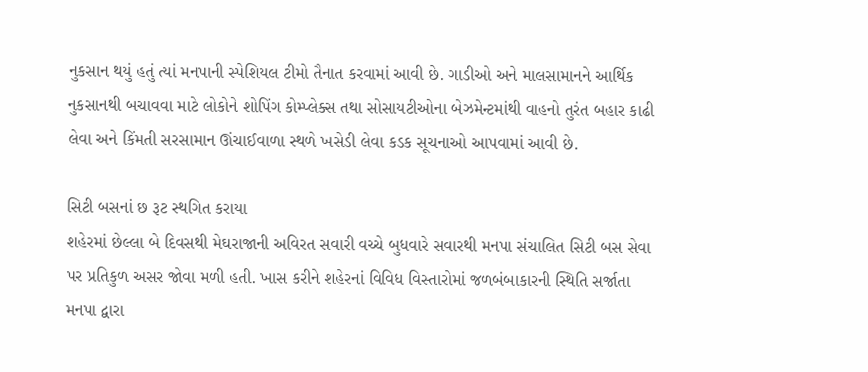નુકસાન થયું હતું ત્યાં મનપાની સ્પેશિયલ ટીમો તૈનાત કરવામાં આવી છે. ગાડીઓ અને માલસામાનને આર્થિક નુકસાનથી બચાવવા માટે લોકોને શોપિંગ કોમ્પ્લેક્સ તથા સોસાયટીઓના બેઝમેન્ટમાંથી વાહનો તુરંત બહાર કાઢી લેવા અને કિંમતી સરસામાન ઊંચાઈવાળા સ્થળે ખસેડી લેવા કડક સૂચનાઓ આપવામાં આવી છે.

સિટી બસનાં છ રૂટ સ્થગિત કરાયા
શહેરમાં છેલ્લા બે દિવસથી મેઘરાજાની અવિરત સવારી વચ્ચે બુધવારે સવારથી મનપા સંચાલિત સિટી બસ સેવા પર પ્રતિકુળ અસર જોવા મળી હતી. ખાસ કરીને શહેરનાં વિવિધ વિસ્તારોમાં જળબંબાકારની સ્થિતિ સર્જાતા મનપા દ્વારા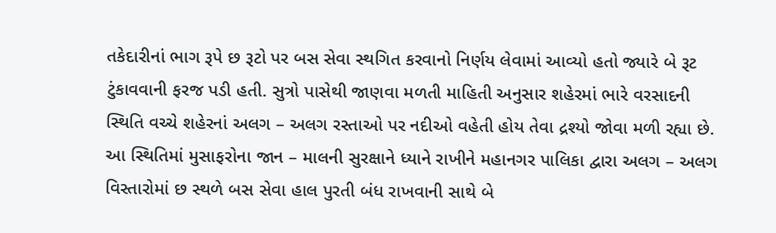તકેદારીનાં ભાગ રૂપે છ રૂટો પર બસ સેવા સ્થગિત કરવાનો નિર્ણય લેવામાં આવ્યો હતો જ્યારે બે રૂટ ટુંકાવવાની ફરજ પડી હતી. સુત્રો પાસેથી જાણવા મળતી માહિતી અનુસાર શહેરમાં ભારે વરસાદની સ્થિતિ વચ્ચે શહેરનાં અલગ – અલગ રસ્તાઓ પર નદીઓ વહેતી હોય તેવા દ્રશ્યો જોવા મળી રહ્યા છે. આ સ્થિતિમાં મુસાફરોના જાન – માલની સુરક્ષાને ધ્યાને રાખીને મહાનગર પાલિકા દ્વારા અલગ – અલગ વિસ્તારોમાં છ સ્થળે બસ સેવા હાલ પુરતી બંધ રાખવાની સાથે બે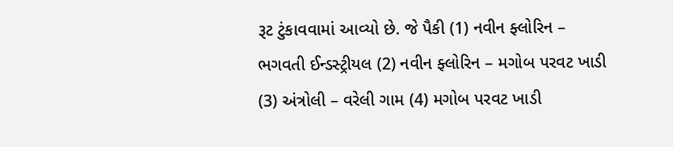રૂટ ટુંકાવવામાં આવ્યો છે. જે પૈકી (1) નવીન ફ્લોરિન – ભગવતી ઈન્ડસ્ટ્રીયલ (2) નવીન ફ્લોરિન – મગોબ પરવટ ખાડી (3) અંત્રોલી – વરેલી ગામ (4) મગોબ પરવટ ખાડી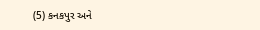(5) કનકપુર અને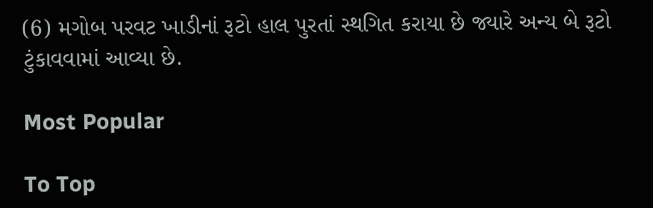(6) મગોબ પરવટ ખાડીનાં રૂટો હાલ પુરતાં સ્થગિત કરાયા છે જ્યારે અન્ય બે રૂટો ટુંકાવવામાં આવ્યા છે.

Most Popular

To Top